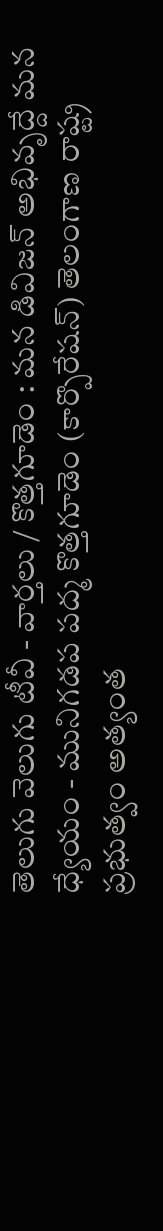తెలుగు వెలుగు టీవీ - వార్తలు / కొత్తగూడెం : మన డివిజన్ అభివృద్దే మన ధ్యేయం - మునిగడప పద్మ కొత్తగూడెం (కార్పొరేషన్) తెలంగాణ రాష్ట్ర ప్రభుత్వం అత్యంత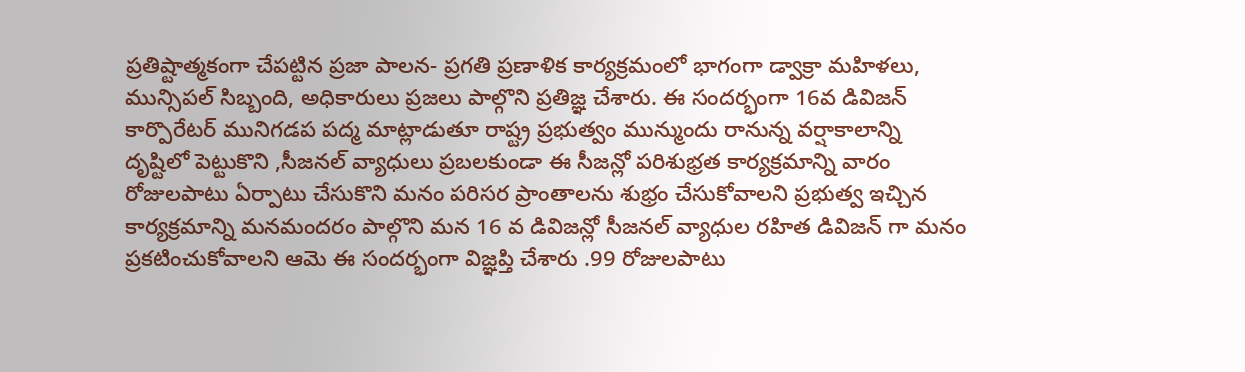ప్రతిష్టాత్మకంగా చేపట్టిన ప్రజా పాలన- ప్రగతి ప్రణాళిక కార్యక్రమంలో భాగంగా డ్వాక్రా మహిళలు, మున్సిపల్ సిబ్బంది, అధికారులు ప్రజలు పాల్గొని ప్రతిజ్ఞ చేశారు. ఈ సందర్భంగా 16వ డివిజన్ కార్పొరేటర్ మునిగడప పద్మ మాట్లాడుతూ రాష్ట్ర ప్రభుత్వం మున్ముందు రానున్న వర్షాకాలాన్ని దృష్టిలో పెట్టుకొని ,సీజనల్ వ్యాధులు ప్రబలకుండా ఈ సీజన్లో పరిశుభ్రత కార్యక్రమాన్ని వారం రోజులపాటు ఏర్పాటు చేసుకొని మనం పరిసర ప్రాంతాలను శుభ్రం చేసుకోవాలని ప్రభుత్వ ఇచ్చిన కార్యక్రమాన్ని మనమందరం పాల్గొని మన 16 వ డివిజన్లో సీజనల్ వ్యాధుల రహిత డివిజన్ గా మనం ప్రకటించుకోవాలని ఆమె ఈ సందర్భంగా విజ్ఞప్తి చేశారు .99 రోజులపాటు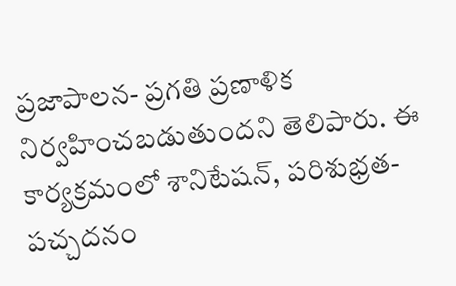ప్రజాపాలన- ప్రగతి ప్రణాళిక నిర్వహించబడుతుందని తెలిపారు. ఈ కార్యక్రమంలో శానిటేషన్, పరిశుభ్రత- పచ్చదనం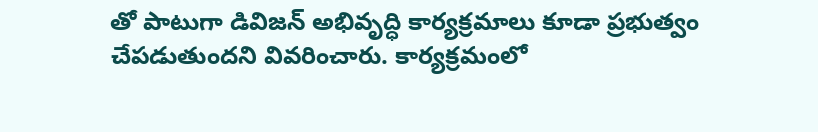తో పాటుగా డివిజన్ అభివృద్ధి కార్యక్రమాలు కూడా ప్రభుత్వం చేపడుతుందని వివరించారు. కార్యక్రమంలో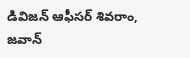డివిజన్ ఆఫీసర్ శివరాం, జవాన్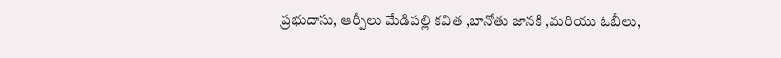ప్రభుదాసు, ఆర్పీలు మేడిపల్లి కవిత ,బానోతు జానకి ,మరియు ఓబీలు,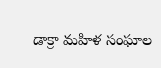డాక్రా మహిళ సంఘాల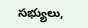సభ్యులు,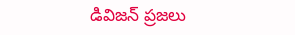డివిజన్ ప్రజలు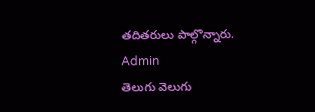తదితరులు పాల్గొన్నారు.
Admin
తెలుగు వెలుగు